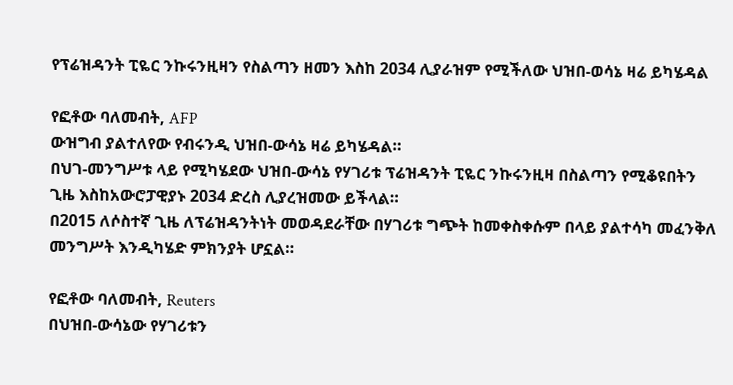የፕሬዝዳንት ፒዬር ንኩሩንዚዛን የስልጣን ዘመን እስከ 2034 ሊያራዝም የሚችለው ህዝበ-ወሳኔ ዛሬ ይካሄዳል

የፎቶው ባለመብት, AFP
ውዝግብ ያልተለየው የብሩንዲ ህዝበ-ውሳኔ ዛሬ ይካሄዳል።
በህገ-መንግሥቱ ላይ የሚካሄደው ህዝበ-ውሳኔ የሃገሪቱ ፕሬዝዳንት ፒዬር ንኩሩንዚዛ በስልጣን የሚቆዩበትን ጊዜ እስከአውሮፓዊያኑ 2034 ድረስ ሊያረዝመው ይችላል።
በ2015 ለሶስተኛ ጊዜ ለፕሬዝዳንትነት መወዳደራቸው በሃገሪቱ ግጭት ከመቀስቀሱም በላይ ያልተሳካ መፈንቅለ መንግሥት እንዲካሄድ ምክንያት ሆኗል።

የፎቶው ባለመብት, Reuters
በህዝበ-ውሳኔው የሃገሪቱን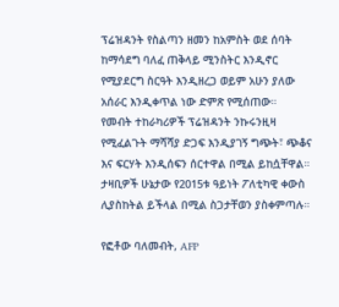ፕሬዝዳንት የስልጣን ዘመን ከአምስት ወደ ሰባት ከማሳደግ ባለፈ ጠቅላይ ሚንስትር እንዲኖር የሚያደርግ ስርዓት እንዲዘረጋ ወይም አሁን ያለው አሰራር እንዲቀጥል ነው ድምጽ የሚሰጠው።
የመብት ተከራካሪዎች ፕሬዝዳንት ንኩሩንዚዛ የሚፈልጉት ማሻሻያ ድጋፍ እንዲያገኝ ግጭት፣ ጭቆና እና ፍርሃት እንዲሰፍን ሰርተዋል በሚል ይከሷቸዋል።
ታዛቢዎች ሁኔታው የ2015ቱ ዓይነት ፖለቲካዊ ቀውስ ሊያስከትል ይችላል በሚል ስጋታቸወን ያስቀምጣሉ።

የፎቶው ባለመብት, AFP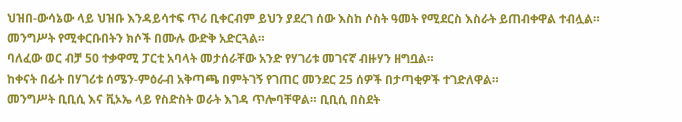ህዝበ-ውሳኔው ላይ ህዝቡ እንዳይሳተፍ ጥሪ ቢቀርብም ይህን ያደረገ ሰው እስከ ሶስት ዓመት የሚደርስ እስራት ይጠብቀዋል ተብሏል።
መንግሥት የሚቀርቡበትን ክሶች በሙሉ ውድቅ አድርጓል።
ባለፈው ወር ብቻ 50 ተቃዋሚ ፓርቲ አባላት መታሰራቸው አንድ የሃገሪቱ መገናኛ ብዙሃን ዘግቧል።
ከቀናት በፊት በሃገሪቱ ሰሜን-ምዕራብ አቅጣጫ በምትገኝ የገጠር መንደር 25 ሰዎች በታጣቂዎች ተገድለዋል።
መንግሥት ቢቢሲ እና ቪኦኤ ላይ የስድስት ወራት እገዳ ጥሎባቸዋል። ቢቢሲ በስደት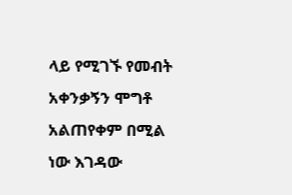ላይ የሚገኙ የመብት አቀንቃኝን ሞግቶ አልጠየቀም በሚል ነው እገዳው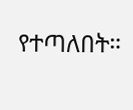የተጣለበት።